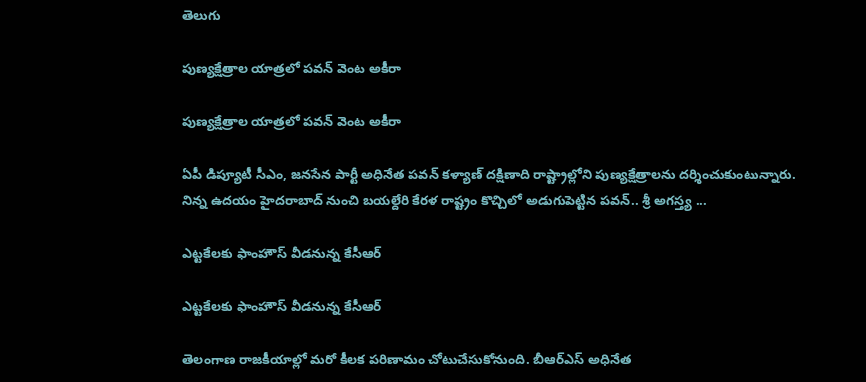తెలుగు

పుణ్య‌క్షేత్రాల యాత్ర‌లో ప‌వ‌న్ వెంట అకీరా

పుణ్య‌క్షేత్రాల యాత్ర‌లో ప‌వ‌న్ వెంట అకీరా

ఏపీ డిప్యూటీ సీఎం, జ‌న‌సేన పార్టీ అధినేత ప‌వ‌న్ కళ్యాణ్ ద‌క్షిణాది రాష్ట్రాల్లోని పుణ్య‌క్షేత్రాల‌ను ద‌ర్శించుకుంటున్నారు. నిన్న ఉద‌యం హైద‌రాబాద్ నుంచి బ‌య‌ల్దేరి కేర‌ళ రాష్ట్రం కొచ్చిలో అడుగుపెట్టిన ప‌వ‌న్‌.. శ్రీ అగ‌స్త్య ...

ఎట్టకేలకు ఫాంహౌస్ వీడనున్న కేసీఆర్

ఎట్టకేలకు ఫాంహౌస్ వీడనున్న కేసీఆర్

తెలంగాణ రాజకీయాల్లో మరో కీల‌క ప‌రిణామం చోటుచేసుకోనుంది. బీఆర్ఎస్ అధినేత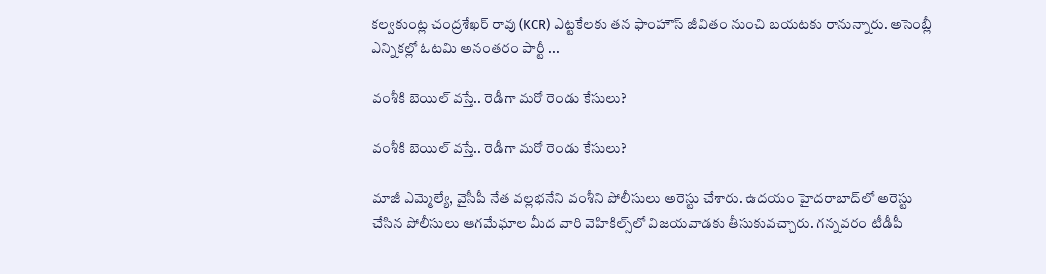కల్వకుంట్ల చంద్రశేఖర్ రావు (KCR) ఎట్టకేలకు తన ఫాంహౌస్ జీవితం నుంచి బయటకు రానున్నారు. అసెంబ్లీ ఎన్నికల్లో ఓటమి అనంతరం పార్టీ ...

వంశీకి బెయిల్ వ‌స్తే.. రెడీగా మ‌రో రెండు కేసులు?

వంశీకి బెయిల్ వ‌స్తే.. రెడీగా మ‌రో రెండు కేసులు?

మాజీ ఎమ్మెల్యే, వైసీపీ నేత వ‌ల్ల‌భ‌నేని వంశీని పోలీసులు అరెస్టు చేశారు. ఉద‌యం హైద‌రాబాద్‌లో అరెస్టు చేసిన పోలీసులు ఆగ‌మేఘాల మీద వారి వెహికిల్స్‌లో విజ‌య‌వాడ‌కు తీసుకువ‌చ్చారు. గ‌న్న‌వ‌రం టీడీపీ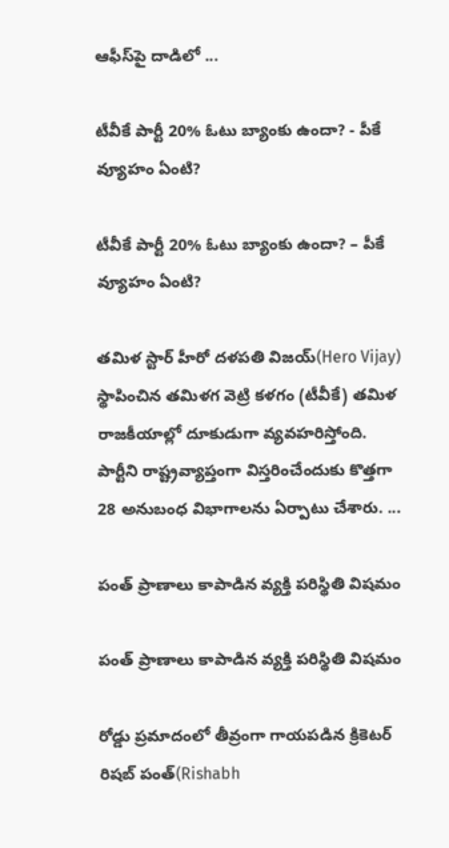ఆఫీస్‌పై దాడిలో ...

టీవీకే పార్టీ 20% ఓటు బ్యాంకు ఉందా? - పీకే వ్యూహం ఏంటి?

టీవీకే పార్టీ 20% ఓటు బ్యాంకు ఉందా? – పీకే వ్యూహం ఏంటి?

త‌మిళ స్టార్ హీరో ద‌ళప‌తి విజ‌య్(Hero Vijay) స్థాపించిన తమిళగ వెట్రి కళగం (టీవీకే) త‌మిళ రాజ‌కీయాల్లో దూకుడుగా వ్య‌వ‌హ‌రిస్తోంది. పార్టీని రాష్ట్రవ్యాప్తంగా విస్తరించేందుకు కొత్తగా 28 అనుబంధ విభాగాలను ఏర్పాటు చేశారు. ...

పంత్ ప్రాణాలు కాపాడిన వ్య‌క్తి పరిస్థితి విషమం

పంత్ ప్రాణాలు కాపాడిన వ్య‌క్తి పరిస్థితి విషమం

రోడ్డు ప్ర‌మాదంలో తీవ్రంగా గాయ‌ప‌డిన‌ క్రికెటర్ రిషబ్ పంత్‌(Rishabh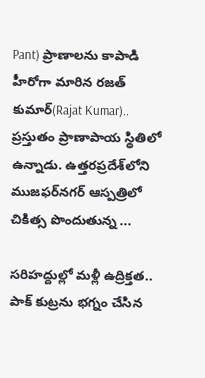Pant) ప్రాణాలను కాపాడి హీరోగా మారిన రజత్ కుమార్‌(Rajat Kumar).. ప్రస్తుతం ప్రాణాపాయ స్థితిలో ఉన్నాడు. ఉత్తరప్రదేశ్‌లోని ముజఫర్‌నగర్‌ ఆస్పత్రిలో చికిత్స పొందుతున్న ...

సరిహద్దుల్లో మళ్లీ ఉద్రిక్తత.. పాక్ కుట్రను భగ్నం చేసిన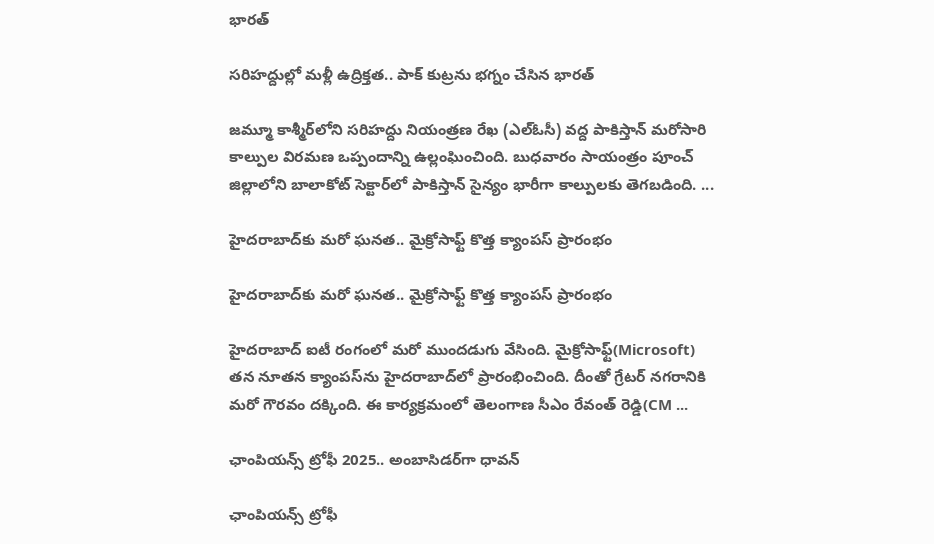భారత్

సరిహద్దుల్లో మళ్లీ ఉద్రిక్తత.. పాక్ కుట్రను భగ్నం చేసిన భారత్

జమ్మూ కాశ్మీర్‌లోని స‌రిహ‌ద్దు నియంత్రణ రేఖ (ఎల్‌ఓసీ) వద్ద పాకిస్తాన్ మరోసారి కాల్పుల విరమణ ఒప్పందాన్ని ఉల్లంఘించింది. బుధవారం సాయంత్రం పూంచ్ జిల్లాలోని బాలాకోట్ సెక్టార్‌లో పాకిస్తాన్ సైన్యం భారీగా కాల్పులకు తెగబడింది. ...

హైదరాబాద్‌కు మ‌రో ఘ‌న‌త‌.. మైక్రోసాఫ్ట్‌ కొత్త క్యాంపస్‌ ప్రారంభం

హైదరాబాద్‌కు మ‌రో ఘ‌న‌త‌.. మైక్రోసాఫ్ట్‌ కొత్త క్యాంపస్‌ ప్రారంభం

హైదరాబాద్‌ ఐటీ రంగంలో మరో ముందడుగు వేసింది. మైక్రోసాఫ్ట్‌(Microsoft) తన నూతన క్యాంపస్‌ను హైదరాబాద్‌లో ప్రారంభించింది. దీంతో గ్రేట‌ర్ న‌గరానికి మరో గౌరవం ద‌క్కింది. ఈ కార్యక్రమంలో తెలంగాణ సీఎం రేవంత్‌ రెడ్డి(CM ...

ఛాంపియన్స్ ట్రోఫీ 2025.. అంబాసిడర్‌గా ధావన్

ఛాంపియన్స్ ట్రోఫీ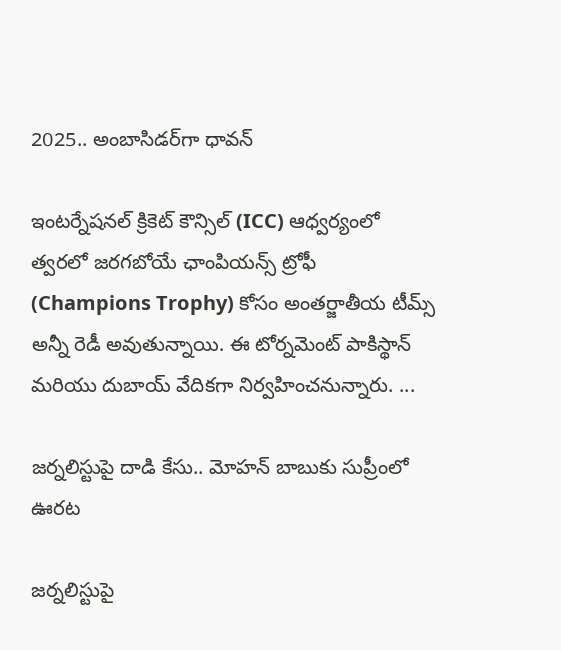2025.. అంబాసిడర్‌గా ధావన్

ఇంటర్నేషనల్ క్రికెట్ కౌన్సిల్ (ICC) ఆధ్వ‌ర్యంలో త్వరలో జరగబోయే ఛాంపియన్స్ ట్రోఫీ (Champions Trophy) కోసం అంత‌ర్జాతీయ టీమ్స్ అన్నీ రెడీ అవుతున్నాయి. ఈ టోర్నమెంట్ పాకిస్థాన్ మరియు దుబాయ్ వేదికగా నిర్వహించనున్నారు. ...

జర్నలిస్టుపై దాడి కేసు.. మోహన్ బాబుకు సుప్రీంలో ఊరట

జర్నలిస్టుపై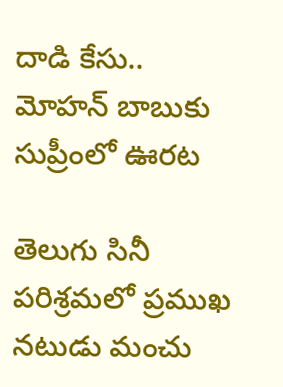దాడి కేసు.. మోహన్ బాబుకు సుప్రీంలో ఊరట

తెలుగు సినీ పరిశ్రమలో ప్రముఖ నటుడు మంచు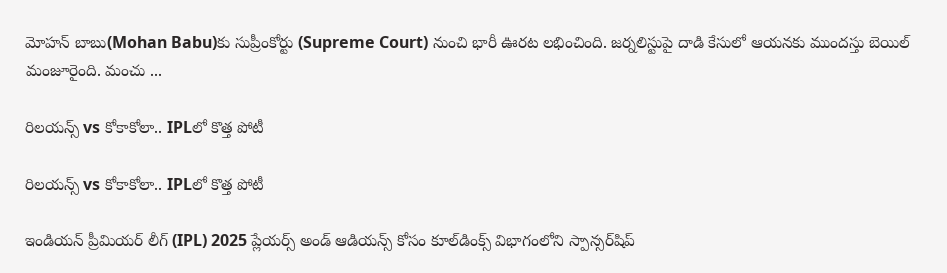మోహన్ బాబు(Mohan Babu)కు సుప్రీంకోర్టు (Supreme Court) నుంచి భారీ ఊరట లభించింది. జర్నలిస్టుపై దాడి కేసులో ఆయనకు ముందస్తు బెయిల్ మంజూరైంది. మంచు ...

రిలయన్స్ vs కోకాకోలా.. IPLలో కొత్త పోటీ

రిలయన్స్ vs కోకాకోలా.. IPLలో కొత్త పోటీ

ఇండియన్ ప్రీమియర్ లీగ్ (IPL) 2025 ప్లేయ‌ర్స్ అండ్ ఆడియ‌న్స్ కోసం కూల్‌డింక్స్‌ విభాగంలోని స్పాన్సర్‌షిప్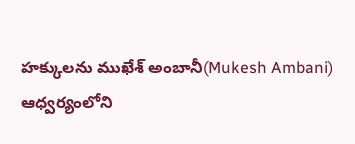హక్కులను ముఖేశ్ అంబానీ(Mukesh Ambani) ఆధ్వర్యంలోని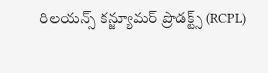రిలయన్స్ కన్జ్యూమర్ ప్రొడక్ట్స్ (RCPL)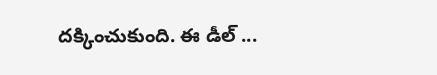దక్కించుకుంది. ఈ డీల్ ...